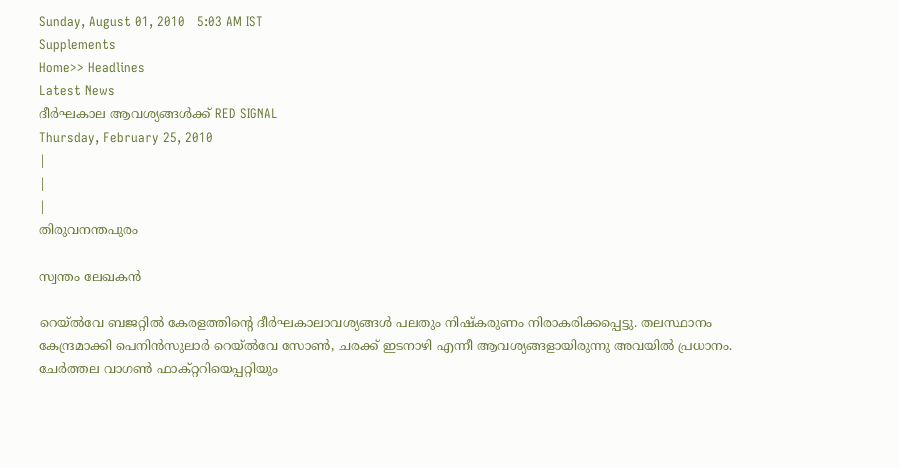Sunday, August 01, 2010   5:03 AM IST
Supplements
Home>> Headlines
Latest News
ദീര്‍ഘകാല ആവശ്യങ്ങള്‍ക്ക് RED SIGNAL
Thursday, February 25, 2010
|
|
|
തിരുവനന്തപുരം

സ്വന്തം ലേഖകന്‍

റെയ്ല്‍വേ ബജറ്റില്‍ കേരളത്തിന്‍റെ ദീര്‍ഘകാലാവശ്യങ്ങള്‍ പലതും നിഷ്കരുണം നിരാകരിക്കപ്പെട്ടു. തലസ്ഥാനം കേന്ദ്രമാക്കി പെനിന്‍സുലാര്‍ റെയ്ല്‍വേ സോണ്‍, ചരക്ക് ഇടനാഴി എന്നീ ആവശ്യങ്ങളായിരുന്നു അവയില്‍ പ്രധാനം. ചേര്‍ത്തല വാഗണ്‍ ഫാക്റ്ററിയെപ്പറ്റിയും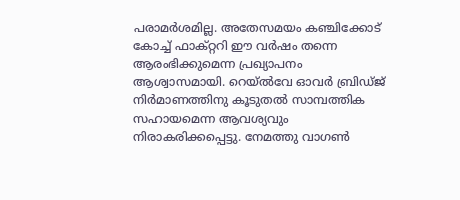പരാമര്‍ശമില്ല. അതേസമയം കഞ്ചിക്കോട് കോച്ച് ഫാക്റ്ററി ഈ വര്‍ഷം തന്നെ ആരംഭിക്കുമെന്ന പ്രഖ്യാപനം ആശ്വാസമായി. റെയ്ല്‍വേ ഓവര്‍ ബ്രിഡ്ജ് നിര്‍മാണത്തിനു കൂടുതല്‍ സാമ്പത്തിക സഹായമെന്ന ആവശ്യവും നിരാകരിക്കപ്പെട്ടു. നേമത്തു വാഗണ്‍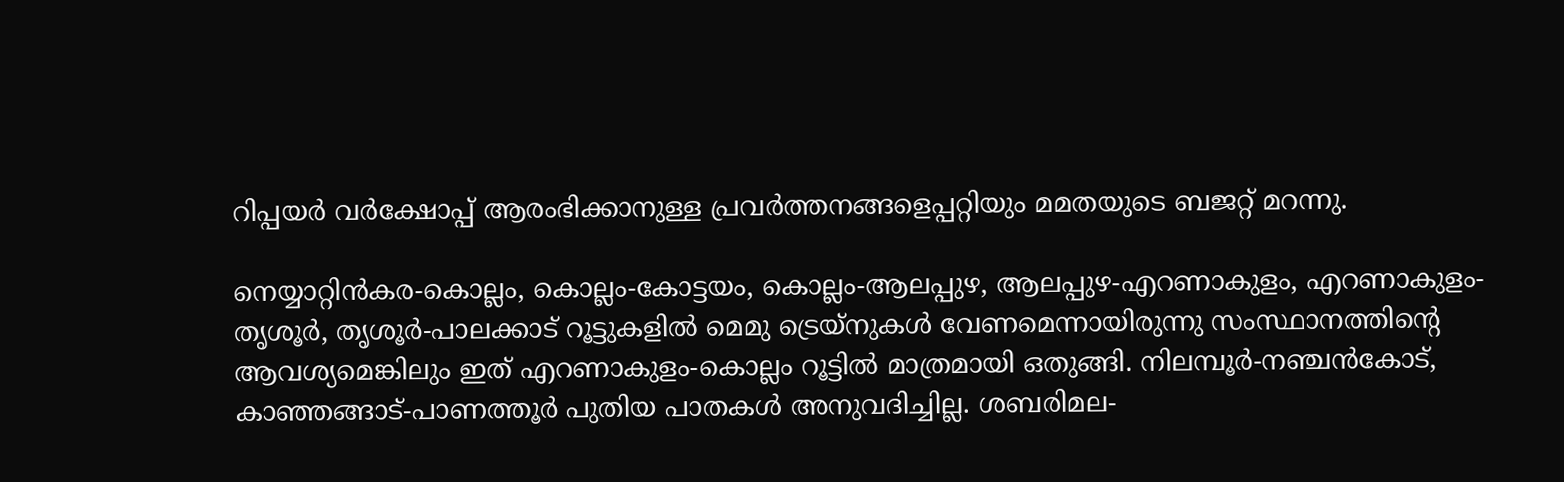റിപ്പയര്‍ വര്‍ക്ഷോപ്പ് ആരംഭിക്കാനുള്ള പ്രവര്‍ത്തനങ്ങളെപ്പറ്റിയും മമതയുടെ ബജറ്റ് മറന്നു.

നെയ്യാറ്റിന്‍കര-കൊല്ലം, കൊല്ലം-കോട്ടയം, കൊല്ലം-ആലപ്പുഴ, ആലപ്പുഴ-എറണാകുളം, എറണാകുളം-തൃശൂര്‍, തൃശൂര്‍-പാലക്കാട് റൂട്ടുകളില്‍ മെമു ട്രെയ്നുകള്‍ വേണമെന്നായിരുന്നു സംസ്ഥാനത്തിന്‍റെ ആവശ്യമെങ്കിലും ഇത് എറണാകുളം-കൊല്ലം റൂട്ടില്‍ മാത്രമായി ഒതുങ്ങി. നിലമ്പൂര്‍-നഞ്ചന്‍കോട്, കാഞ്ഞങ്ങാട്-പാണത്തൂര്‍ പുതിയ പാതകള്‍ അനുവദിച്ചില്ല. ശബരിമല-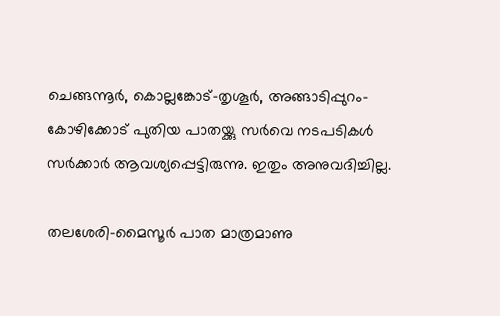ചെങ്ങന്നൂര്‍, കൊല്ലങ്കോട്-തൃശൂര്‍, അങ്ങാടിപ്പുറം-കോഴിക്കോട് പുതിയ പാതയ്ക്കു സര്‍വെ നടപടികള്‍ സര്‍ക്കാര്‍ ആവശ്യപ്പെട്ടിരുന്നു. ഇതും അനുവദിച്ചില്ല.

തലശേരി-മൈസൂര്‍ പാത മാത്രമാണു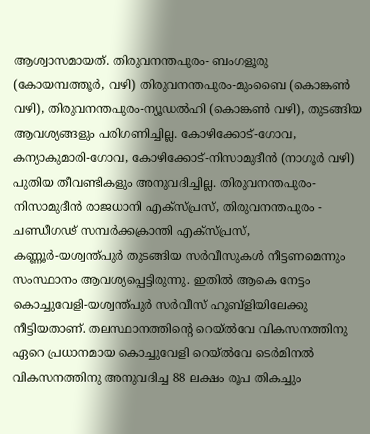ആശ്വാസമായത്. തിരുവനന്തപുരം- ബംഗളൂരു (കോയമ്പത്തൂര്‍, വഴി) തിരുവനന്തപുരം-മുംബൈ (കൊങ്കണ്‍ വഴി), തിരുവനന്തപുരം-ന്യൂഡല്‍ഹി (കൊങ്കണ്‍ വഴി), തുടങ്ങിയ ആവശ്യങ്ങളും പരിഗണിച്ചില്ല. കോഴിക്കോട്-ഗോവ, കന്യാകുമാരി-ഗോവ, കോഴിക്കോട്-നിസാമുദീന്‍ (നാഗൂര്‍ വഴി) പുതിയ തീവണ്ടികളും അനുവദിച്ചില്ല. തിരുവനന്തപുരം-നിസാമുദീന്‍ രാജധാനി എക്സ്പ്രസ്, തിരുവനന്തപുരം - ചണ്ഡീഗഢ് സമ്പര്‍ക്കക്രാന്തി എക്സ്പ്രസ്, കണ്ണൂര്‍-യശ്വന്ത്പുര്‍ തുടങ്ങിയ സര്‍വീസുകള്‍ നീട്ടണമെന്നും സംസ്ഥാനം ആവശ്യപ്പെട്ടിരുന്നു. ഇതില്‍ ആകെ നേട്ടം കൊച്ചുവേളി-യശ്വന്ത്പുര്‍ സര്‍വീസ് ഹൂബ്ളിയിലേക്കു നീട്ടിയതാണ്. തലസ്ഥാനത്തിന്‍റെ റെയ്ല്‍വേ വികസനത്തിനു ഏറെ പ്രധാനമായ കൊച്ചുവേളി റെയ്ല്‍വേ ടെര്‍മിനല്‍ വികസനത്തിനു അനുവദിച്ച 88 ലക്ഷം രൂപ തികച്ചും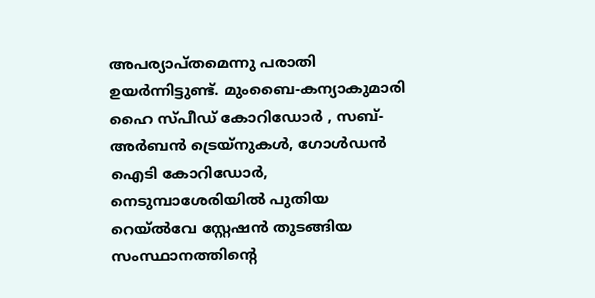അപര്യാപ്തമെന്നു പരാതി ഉയര്‍ന്നിട്ടുണ്ട്. മുംബൈ-കന്യാകുമാരി ഹൈ സ്പീഡ് കോറിഡോര്‍ , സബ്-അര്‍ബന്‍ ട്രെയ്നുകള്‍, ഗോള്‍ഡന്‍ ഐടി കോറിഡോര്‍, നെടുമ്പാശേരിയില്‍ പുതിയ റെയ്ല്‍വേ സ്റ്റേഷന്‍ തുടങ്ങിയ സംസ്ഥാനത്തിന്‍റെ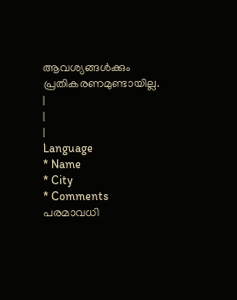ആവശ്യങ്ങള്‍ക്കും പ്രതികരണമുണ്ടായില്ല.
|
|
|
Language
* Name
* City
* Comments
പരമാവധി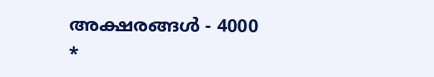അക്ഷരങ്ങള്‍ - 4000
*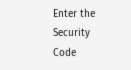Enter the Security Code